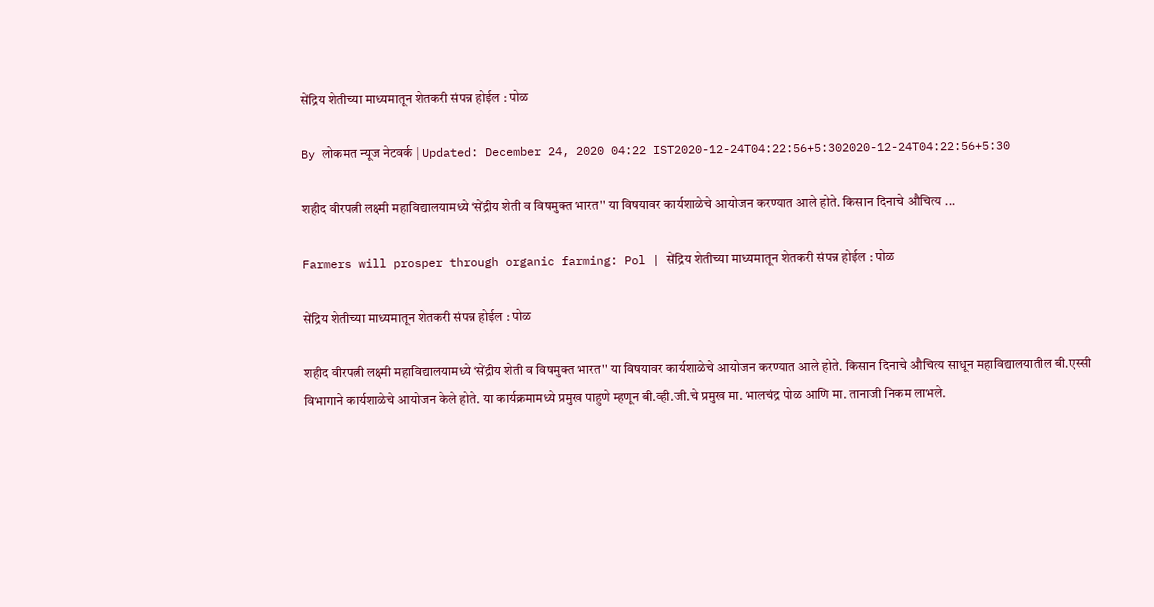सेंद्रिय शेतीच्या माध्यमातून शेतकरी संपन्न होईल : पोळ

By लोकमत न्यूज नेटवर्क | Updated: December 24, 2020 04:22 IST2020-12-24T04:22:56+5:302020-12-24T04:22:56+5:30

शहीद वीरपत्नी लक्ष्मी महाविद्यालयामध्ये ‘सेंद्रीय शेती व विषमुक्त भारत'' या विषयावर कार्यशाळेचे आयोजन करण्यात आले होते. किसान दिनाचे औचित्य ...

Farmers will prosper through organic farming: Pol | सेंद्रिय शेतीच्या माध्यमातून शेतकरी संपन्न होईल : पोळ

सेंद्रिय शेतीच्या माध्यमातून शेतकरी संपन्न होईल : पोळ

शहीद वीरपत्नी लक्ष्मी महाविद्यालयामध्ये ‘सेंद्रीय शेती व विषमुक्त भारत'' या विषयावर कार्यशाळेचे आयोजन करण्यात आले होते. किसान दिनाचे औचित्य साधून महाविद्यालयातील बी.एस्सी विभागाने कार्यशाळेचे आयोजन केले होते. या कार्यक्रमामध्ये प्रमुख पाहुणे म्हणून बी.व्ही.जी.चे प्रमुख मा. भालचंद्र पोळ आणि मा. तानाजी निकम लाभले.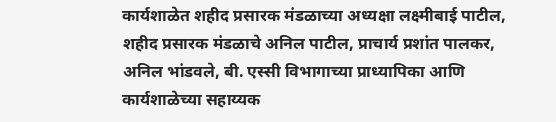कार्यशाळेत शहीद प्रसारक मंडळाच्या अध्यक्षा लक्ष्मीबाई पाटील, शहीद प्रसारक मंडळाचे अनिल पाटील, प्राचार्य प्रशांत पालकर, अनिल भांडवले, बी. एस्सी विभागाच्या प्राध्यापिका आणि कार्यशाळेच्या सहाय्यक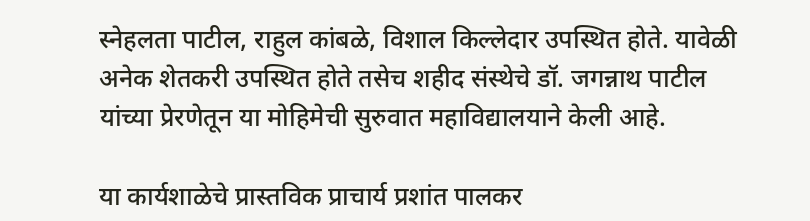स्नेहलता पाटील, राहुल कांबळे, विशाल किल्लेदार उपस्थित होते. यावेळी अनेक शेतकरी उपस्थित होते तसेच शहीद संस्थेचे डॉ. जगन्नाथ पाटील यांच्या प्रेरणेतून या मोहिमेची सुरुवात महाविद्यालयाने केली आहे.

या कार्यशाळेचे प्रास्तविक प्राचार्य प्रशांत पालकर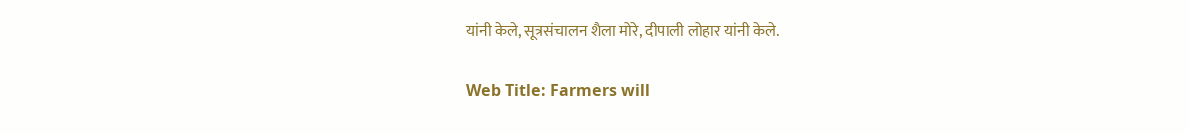यांनी केले, सूत्रसंचालन शैला मोरे, दीपाली लोहार यांनी केले.

Web Title: Farmers will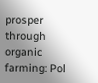prosper through organic farming: Pol